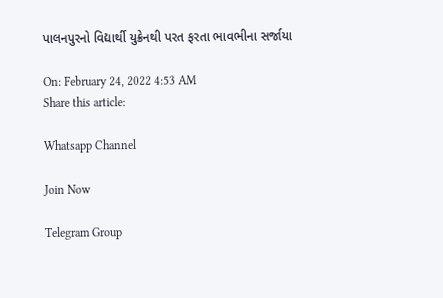પાલનપુરનો વિદ્યાર્થી યુક્રેનથી પરત ફરતા ભાવભીના સર્જાયા

On: February 24, 2022 4:53 AM
Share this article:

Whatsapp Channel

Join Now

Telegram Group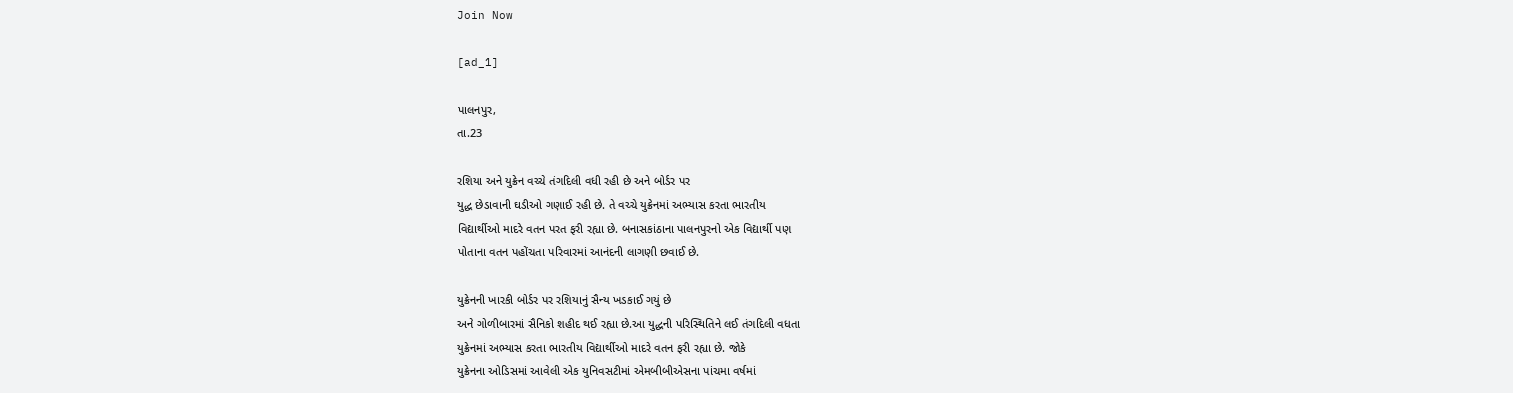Join Now

[ad_1]

પાલનપુર,
તા.23

રશિયા અને યુક્રેન વચ્ચે તંગદિલી વધી રહી છે અને બોર્ડર પર
યુદ્ધ છેડાવાની ઘડીઓ ગણાઈ રહી છે. તે વચ્ચે યુક્રેનમાં અભ્યાસ કરતા ભારતીય
વિદ્યાર્થીઓ માદરે વતન પરત ફરી રહ્યા છે. બનાસકાંઠાના પાલનપુરનો એક વિદ્યાર્થી પણ
પોતાના વતન પહોંચતા પરિવારમાં આનંદની લાગણી છવાઈ છે.

યુક્રેનની ખારકી બોર્ડર પર રશિયાનું સૈન્ય ખડકાઈ ગયું છે
અને ગોળીબારમાં સૈનિકો શહીદ થઈ રહ્યા છે.આ યુદ્ધની પરિસ્થિતિને લઈ તંગદિલી વધતા
યુક્રેનમાં અભ્યાસ કરતા ભારતીય વિદ્યાર્થીઓ માદરે વતન ફરી રહ્યા છે. જોકે
યુક્રેનના ઓડિસમાં આવેલી એક યુનિવસટીમાં એમબીબીએસના પાંચમા વર્ષમાં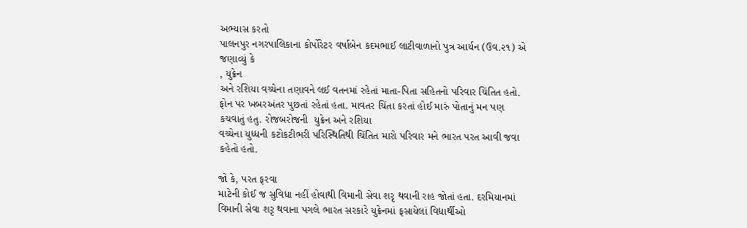અભ્યાસ કરતો
પાલનપુર નગરપાલિકાના કોર્પોરેટર વર્ષાબેન કદમભાઈ લાટીવાળાનો પુત્ર આર્યન (ઉવ.૨૧) એ
જણાવ્યું કે
, યુક્રેન
અને રશિયા વચ્ચેના તણાવને લઈ વતનમાં રહેતાં માતા-પિતા સહિતનો પરિવાર ચિંતિત હતો.
ફોન પર ખબરઅંતર પુછતાં રહેતાં હતા. માવતર ચિંતા કરતાં હોઈ મારું પોતાનું મન પણ
કચવાતું હતુ. રોજબરોજની  યુક્રેન અને રશિયા
વચ્ચેના યુધ્ધની કટોકટીભરી પરિસ્થિતિથી ચિંતિત મારો પરિવાર મને ભારત પરત આવી જવા
કહેતો હતો.

જો કે, પરત ફરવા
માટેની કોઈ જ સુવિધા નહીં હોવાથી વિમાની સેવા શરૃ થવાની રાહ જોતાં હતા. દરમિયાનમાં
વિમાની સેવા શરૃ થવાના પગલે ભારત સરકારે યુક્રેનમાં ફસાયેલાં વિદ્યાર્થીઓ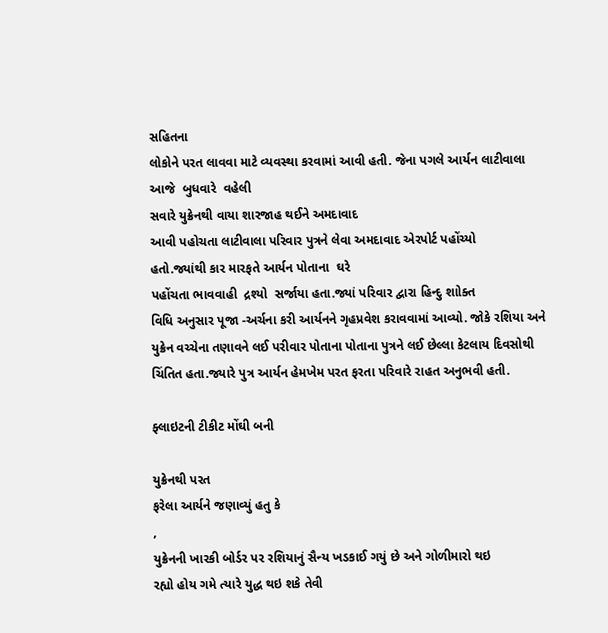સહિતના
લોકોને પરત લાવવા માટે વ્યવસ્થા કરવામાં આવી હતી. જેના પગલે આર્યન લાટીવાલા
આજે  બુધવારે  વહેલી
સવારે યુક્રેનથી વાયા શારજાહ થઈને અમદાવાદ
આવી પહોચતા લાટીવાલા પરિવાર પુત્રને લેવા અમદાવાદ એરપોર્ટ પહોંચ્યો
હતો.જ્યાંથી કાર મારફતે આર્યન પોતાના  ઘરે
પહોંચતા ભાવવાહી  દ્રશ્યો  સર્જાયા હતા.જ્યાં પરિવાર દ્વારા હિન્દુ શાોક્ત
વિધિ અનુસાર પૂજા -અર્ચના કરી આર્યનને ગૃહપ્રવેશ કરાવવામાં આવ્યો. જોકે રશિયા અને
યુક્રેન વચ્ચેના તણાવને લઈ પરીવાર પોતાના પોતાના પુત્રને લઈ છેલ્લા કેટલાય દિવસોથી
ચિંતિત હતા.જ્યારે પુત્ર આર્યન હેમખેમ પરત ફરતા પરિવારે રાહત અનુભવી હતી.

ફ્લાઇટની ટીકીટ મોંઘી બની

યુક્રેનથી પરત
ફરેલા આર્યને જણાવ્યું હતુ કે
,
યુક્રેનની ખારકી બોર્ડર પર રશિયાનું સૈન્ય ખડકાઈ ગયું છે અને ગોળીમારો થઇ
રહ્યો હોય ગમે ત્યારે યુદ્ધ થઇ શકે તેવી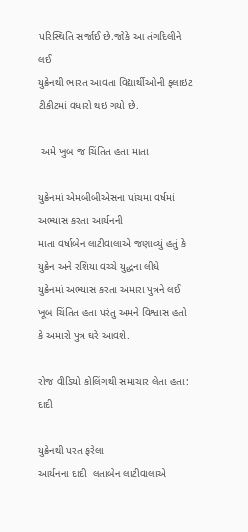પરિસ્થિતિ સર્જાઈ છે.જોકે આ તંગદિલીને લઈ
યુક્રેનથી ભારત આવતા વિદ્યાર્થીઓની ફ્લાઇટ ટીકીટમાં વધારો થઇ ગયો છે.

 અમે ખુબ જ ચિંતિત હતા માતા

યુક્રેનમાં એમબીબીએસના પાંચમા વર્ષમાં અભ્યાસ કરતા આર્યનની
માતા વર્ષાબેન લાટીવાલાએ જણાવ્યું હતું કે યુક્રેન અને રશિયા વચ્ચે યુદ્ધના લીધે
યુક્રેનમાં અભ્યાસ કરતા અમારા પુત્રને લઈ ખૂબ ચિંતિત હતા પરંતુ અમને વિશ્વાસ હતો
કે અમારો પુત્ર ઘરે આવશે.

રોજ વીડિયો કોલિંગથી સમાચાર લેતા હતા: દાદી

યુક્રેનથી પરત ફરેલા
આર્યનના દાદી  લતાબેન લાટીવાલાએ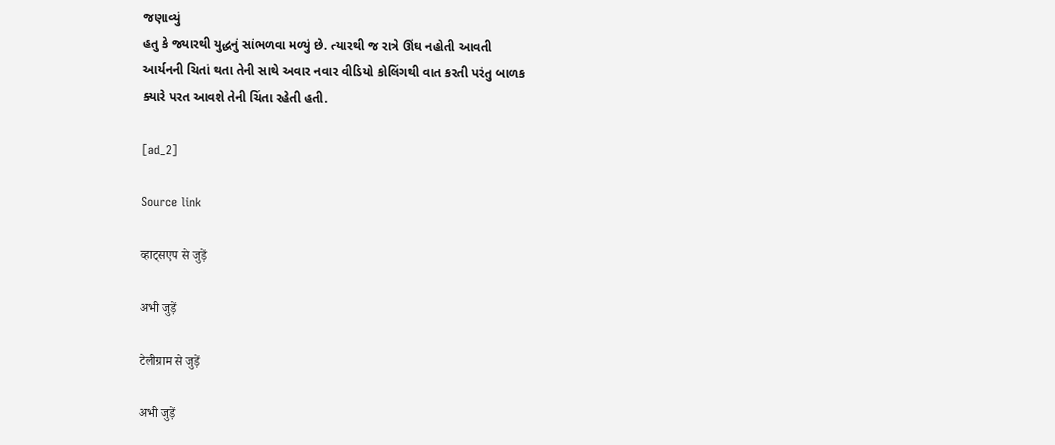જણાવ્યું
હતુ કે જ્યારથી યુદ્ધનું સાંભળવા મળ્યું છે. ત્યારથી જ રાત્રે ઊંઘ નહોતી આવતી
આર્યનની ચિતાં થતા તેની સાથે અવાર નવાર વીડિયો કોલિંગથી વાત કરતી પરંતુ બાળક
ક્યારે પરત આવશે તેની ચિંતા રહેતી હતી.

[ad_2]

Source link

व्हाट्सएप से जुड़ें

अभी जुड़ें

टेलीग्राम से जुड़ें

अभी जुड़ें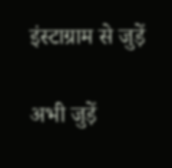इंस्टाग्राम से जुड़ें

अभी जुड़ें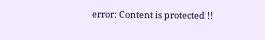error: Content is protected !!